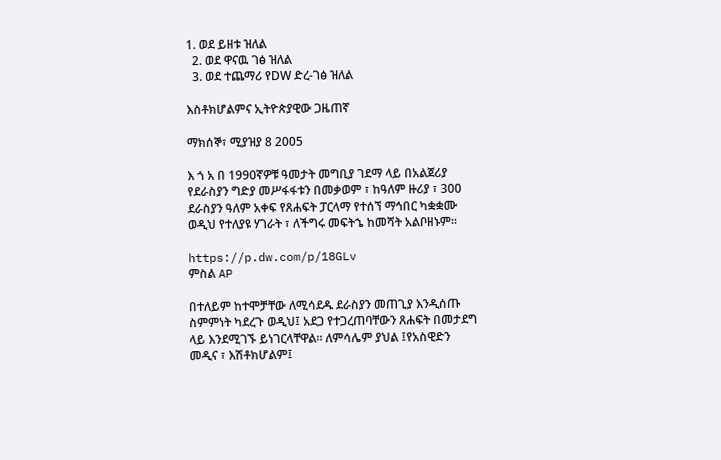1. ወደ ይዘቱ ዝለል
  2. ወደ ዋናዉ ገፅ ዝለል
  3. ወደ ተጨማሪ የDW ድረ-ገፅ ዝለል

እስቶክሆልምና ኢትዮጵያዊው ጋዜጠኛ

ማክሰኞ፣ ሚያዝያ 8 2005

እ ጎ አ በ 1990ኛዎቹ ዓመታት መግቢያ ገደማ ላይ በአልጀሪያ የደራስያን ግድያ መሥፋፋቱን በመቃወም ፣ ከዓለም ዙሪያ ፣ 300 ደራስያን ዓለም አቀፍ የጸሐፍት ፓርላማ የተሰኘ ማኅበር ካቋቋሙ ወዲህ የተለያዩ ሃገራት ፣ ለችግሩ መፍትኄ ከመሻት አልቦዘኑም።

https://p.dw.com/p/18GLv
ምስል AP

በተለይም ከተሞቻቸው ለሚሳደዱ ደራስያን መጠጊያ እንዲሰጡ ስምምነት ካደረጉ ወዲህ፤ አደጋ የተጋረጠባቸውን ጸሐፍት በመታደግ ላይ እንደሚገኙ ይነገርላቸዋል። ለምሳሌም ያህል ፤የአስዊድን መዲና ፣ እሽቶክሆልም፤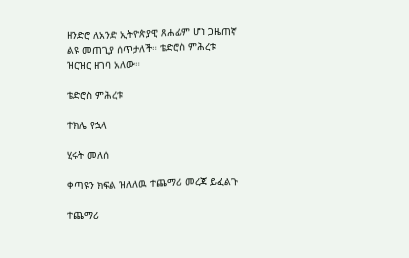ዘንድሮ ለአንድ ኢትዮጵያዊ ጸሐፊም ሆነ ጋዜጠኛ ልዩ መጠጊያ ሰጥታለች። ቴድሮስ ምሕረቱ ዝርዝር ዘገባ አለው።

ቴድሮስ ምሕረቱ

ተክሌ የኋላ

ሂሩት መለሰ

ቀጣዩን ክፍል ዝለለዉ ተጨማሪ መረጃ ይፈልጉ

ተጨማሪ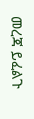መረጃ ይፈልጉ